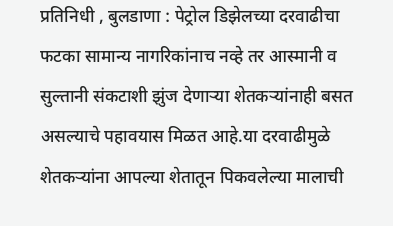प्रतिनिधी , बुलडाणा : पेट्रोल डिझेलच्या दरवाढीचा फटका सामान्य नागरिकांनाच नव्हे तर आस्मानी व सुल्तानी संकटाशी झुंज देणाऱ्या शेतकऱ्यांनाही बसत असल्याचे पहावयास मिळत आहे.या दरवाढीमुळे शेतकऱ्यांना आपल्या शेतातून पिकवलेल्या मालाची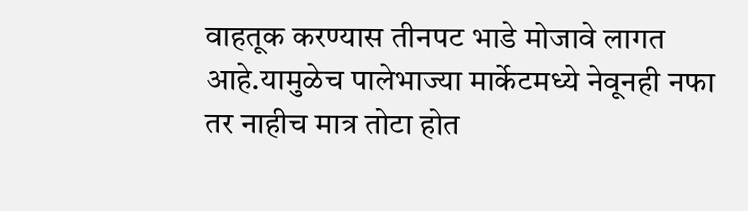वाहतूक करण्यास तीनपट भाडे मोजावे लागत आहे.यामुळेच पालेभाज्या मार्केटमध्ये नेवूनही नफा तर नाहीच मात्र तोटा होत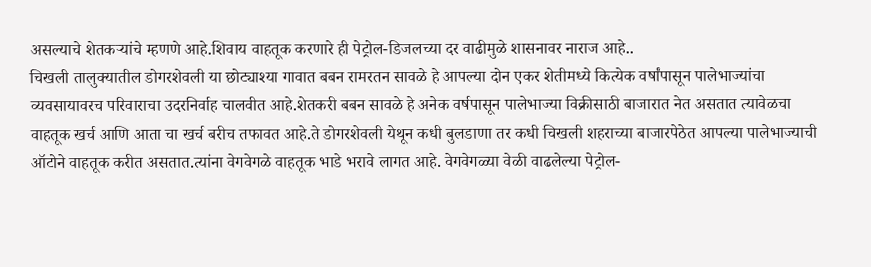असल्याचे शेतकऱ्यांचे म्हणणे आहे.शिवाय वाहतूक करणारे ही पेट्रोल-डिजलच्या दर वाढीमुळे शासनावर नाराज आहे..
चिखली तालुक्यातील डोगरशेवली या छोट्याश्या गावात बबन रामरतन सावळे हे आपल्या दोन एकर शेतीमध्ये कित्येक वर्षांपासून पालेभाज्यांचा व्यवसायावरच परिवाराचा उदरनिर्वाह चालवीत आहे.शेतकरी बबन सावळे हे अनेक वर्षपासून पालेभाज्या विक्रीसाठी बाजारात नेत असतात त्यावेळचा वाहतूक खर्च आणि आता चा खर्च बरीच तफावत आहे.ते डोगरशेवली येथून कधी बुलडाणा तर कधी चिखली शहराच्या बाजारपेठेत आपल्या पालेभाज्याची ऑटोने वाहतूक करीत असतात.त्यांना वेगवेगळे वाहतूक भाडे भरावे लागत आहे. वेगवेगळ्या वेळी वाढलेल्या पेट्रोल-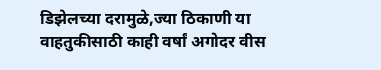डिझेलच्या दरामुळे,ज्या ठिकाणी या वाहतुकीसाठी काही वर्षां अगोदर वीस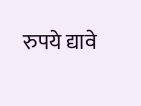रुपये द्यावे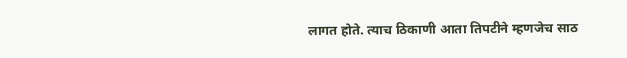लागत होते. त्याच ठिकाणी आता तिपटीने म्हणजेच साठ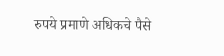रुपये प्रमाणे अधिकचे पैसे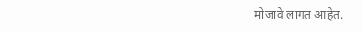मोजावे लागत आहेत.